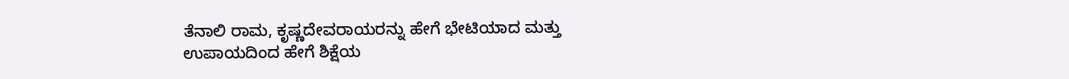ತೆನಾಲಿ ರಾಮ, ಕೃಷ್ಣದೇವರಾಯರನ್ನು ಹೇಗೆ ಭೇಟಿಯಾದ ಮತ್ತು ಉಪಾಯದಿಂದ ಹೇಗೆ ಶಿಕ್ಷೆಯ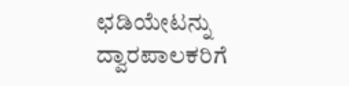ಛಡಿಯೇಟನ್ನು ದ್ವಾರಪಾಲಕರಿಗೆ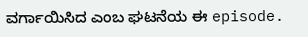ವರ್ಗಾಯಿಸಿದ ಎಂಬ ಘಟನೆಯ ಈ episode.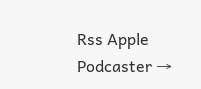Rss Apple Podcaster →